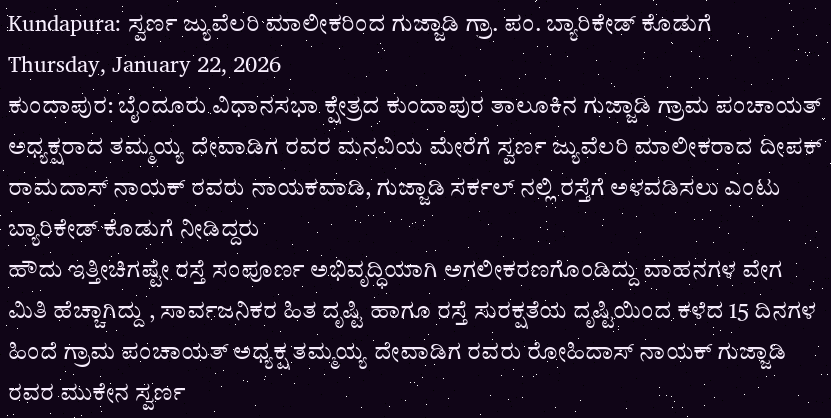Kundapura: ಸ್ವರ್ಣ ಜ್ಯುವೆಲರಿ ಮಾಲೀಕರಿಂದ ಗುಜ್ಜಾಡಿ ಗ್ರಾ. ಪಂ. ಬ್ಯಾರಿಕೇಡ್ ಕೊಡುಗೆ
Thursday, January 22, 2026
ಕುಂದಾಪುರ: ಬೈಂದೂರು ವಿಧಾನಸಭಾ ಕ್ಷೇತ್ರದ ಕುಂದಾಪುರ ತಾಲೂಕಿನ ಗುಜ್ಜಾಡಿ ಗ್ರಾಮ ಪಂಚಾಯತ್ ಅಧ್ಯಕ್ಷರಾದ ತಮ್ಮಯ್ಯ ದೇವಾಡಿಗ ರವರ ಮನವಿಯ ಮೇರೆಗೆ ಸ್ವರ್ಣ ಜ್ಯುವೆಲರಿ ಮಾಲೀಕರಾದ ದೀಪಕ್ ರಾಮದಾಸ್ ನಾಯಕ್ ರವರು ನಾಯಕವಾಡಿ, ಗುಜ್ಜಾಡಿ ಸರ್ಕಲ್ ನಲ್ಲಿ ರಸ್ತೆಗೆ ಅಳವಡಿಸಲು ಎಂಟು ಬ್ಯಾರಿಕೇಡ್ ಕೊಡುಗೆ ನೀಡಿದ್ದರು
ಹೌದು ಇತ್ತೀಚಿಗಷ್ಟೇ ರಸ್ತೆ ಸಂಪೂರ್ಣ ಅಭಿವೃದ್ಧಿಯಾಗಿ ಅಗಲೀಕರಣಗೊಂಡಿದ್ದು ವಾಹನಗಳ ವೇಗ ಮಿತಿ ಹೆಚ್ಚಾಗಿದ್ದು , ಸಾರ್ವಜನಿಕರ ಹಿತ ದೃಷ್ಟಿ ಹಾಗೂ ರಸ್ತೆ ಸುರಕ್ಷತೆಯ ದೃಷ್ಟಿಯಿಂದ ಕಳೆದ 15 ದಿನಗಳ ಹಿಂದೆ ಗ್ರಾಮ ಪಂಚಾಯತ್ ಅಧ್ಯಕ್ಷ ತಮ್ಮಯ್ಯ ದೇವಾಡಿಗ ರವರು ರೋಹಿದಾಸ್ ನಾಯಕ್ ಗುಜ್ಜಾಡಿ ರವರ ಮುಕೇನ ಸ್ವರ್ಣ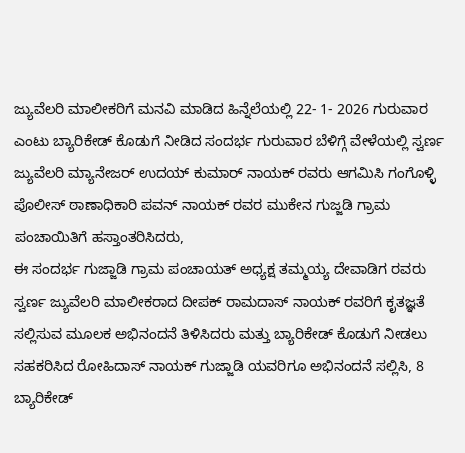ಜ್ಯುವೆಲರಿ ಮಾಲೀಕರಿಗೆ ಮನವಿ ಮಾಡಿದ ಹಿನ್ನೆಲೆಯಲ್ಲಿ 22- 1- 2026 ಗುರುವಾರ ಎಂಟು ಬ್ಯಾರಿಕೇಡ್ ಕೊಡುಗೆ ನೀಡಿದ ಸಂದರ್ಭ ಗುರುವಾರ ಬೆಳಿಗ್ಗೆ ವೇಳೆಯಲ್ಲಿ ಸ್ವರ್ಣ ಜ್ಯುವೆಲರಿ ಮ್ಯಾನೇಜರ್ ಉದಯ್ ಕುಮಾರ್ ನಾಯಕ್ ರವರು ಆಗಮಿಸಿ ಗಂಗೊಳ್ಳಿ ಪೊಲೀಸ್ ಠಾಣಾಧಿಕಾರಿ ಪವನ್ ನಾಯಕ್ ರವರ ಮುಕೇನ ಗುಜ್ಜಡಿ ಗ್ರಾಮ ಪಂಚಾಯಿತಿಗೆ ಹಸ್ತಾಂತರಿಸಿದರು,
ಈ ಸಂದರ್ಭ ಗುಜ್ಜಾಡಿ ಗ್ರಾಮ ಪಂಚಾಯತ್ ಅಧ್ಯಕ್ಷ ತಮ್ಮಯ್ಯ ದೇವಾಡಿಗ ರವರು ಸ್ವರ್ಣ ಜ್ಯುವೆಲರಿ ಮಾಲೀಕರಾದ ದೀಪಕ್ ರಾಮದಾಸ್ ನಾಯಕ್ ರವರಿಗೆ ಕೃತಜ್ಞತೆ ಸಲ್ಲಿಸುವ ಮೂಲಕ ಅಭಿನಂದನೆ ತಿಳಿಸಿದರು ಮತ್ತು ಬ್ಯಾರಿಕೇಡ್ ಕೊಡುಗೆ ನೀಡಲು ಸಹಕರಿಸಿದ ರೋಹಿದಾಸ್ ನಾಯಕ್ ಗುಜ್ಜಾಡಿ ಯವರಿಗೂ ಅಭಿನಂದನೆ ಸಲ್ಲಿಸಿ, 8 ಬ್ಯಾರಿಕೇಡ್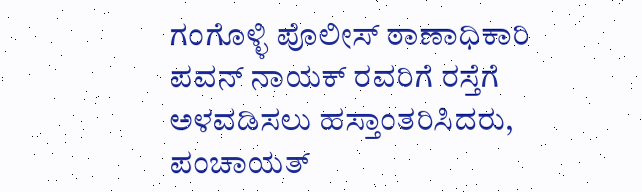ಗಂಗೊಳ್ಳಿ ಪೊಲೀಸ್ ಠಾಣಾಧಿಕಾರಿ ಪವನ್ ನಾಯಕ್ ರವರಿಗೆ ರಸ್ತೆಗೆ ಅಳವಡಿಸಲು ಹಸ್ತಾಂತರಿಸಿದರು,
ಪಂಚಾಯತ್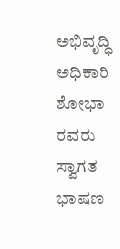ಅಭಿವೃದ್ಧಿ ಅಧಿಕಾರಿ ಶೋಭಾ ರವರು ಸ್ವಾಗತ ಭಾಷಣ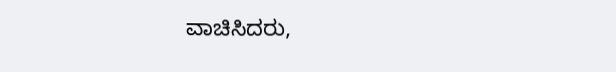ವಾಚಿಸಿದರು,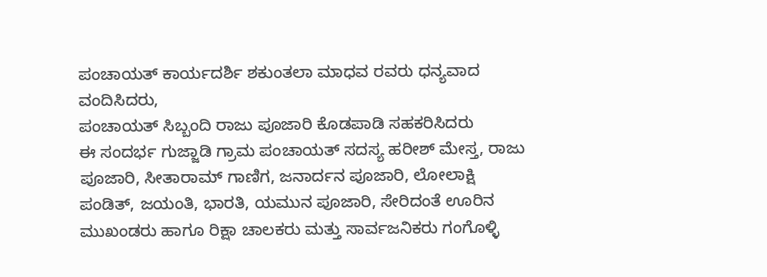ಪಂಚಾಯತ್ ಕಾರ್ಯದರ್ಶಿ ಶಕುಂತಲಾ ಮಾಧವ ರವರು ಧನ್ಯವಾದ ವಂದಿಸಿದರು,
ಪಂಚಾಯತ್ ಸಿಬ್ಬಂದಿ ರಾಜು ಪೂಜಾರಿ ಕೊಡಪಾಡಿ ಸಹಕರಿಸಿದರು
ಈ ಸಂದರ್ಭ ಗುಜ್ಜಾಡಿ ಗ್ರಾಮ ಪಂಚಾಯತ್ ಸದಸ್ಯ ಹರೀಶ್ ಮೇಸ್ತ, ರಾಜು ಪೂಜಾರಿ, ಸೀತಾರಾಮ್ ಗಾಣಿಗ, ಜನಾರ್ದನ ಪೂಜಾರಿ, ಲೋಲಾಕ್ಷಿ ಪಂಡಿತ್, ಜಯಂತಿ, ಭಾರತಿ, ಯಮುನ ಪೂಜಾರಿ, ಸೇರಿದಂತೆ ಊರಿನ ಮುಖಂಡರು ಹಾಗೂ ರಿಕ್ಷಾ ಚಾಲಕರು ಮತ್ತು ಸಾರ್ವಜನಿಕರು ಗಂಗೊಳ್ಳಿ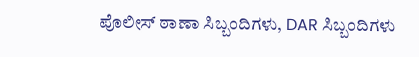ಪೊಲೀಸ್ ಠಾಣಾ ಸಿಬ್ಬಂದಿಗಳು, DAR ಸಿಬ್ಬಂದಿಗಳು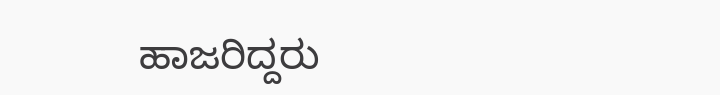ಹಾಜರಿದ್ದರು